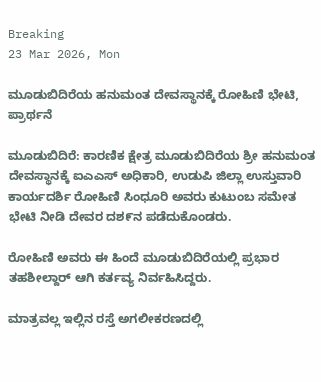Breaking
23 Mar 2026, Mon

ಮೂಡುಬಿದಿರೆಯ ಹನುಮಂತ ದೇವಸ್ಥಾನಕ್ಕೆ ರೋಹಿಣಿ ಭೇಟಿ, ಪ್ರಾರ್ಥನೆ

ಮೂಡುಬಿದಿರೆ: ಕಾರಣಿಕ ಕ್ಷೇತ್ರ ಮೂಡುಬಿದಿರೆಯ ಶ್ರೀ ಹನುಮಂತ ದೇವಸ್ಥಾನಕ್ಕೆ ಐಎಎಸ್ ಅಧಿಕಾರಿ, ಉಡುಪಿ ಜಿಲ್ಲಾ ಉಸ್ತುವಾರಿ ಕಾರ್ಯದರ್ಶಿ ರೋಹಿಣಿ ಸಿಂಧೂರಿ ಅವರು ಕುಟುಂಬ ಸಮೇತ ಭೇಟಿ ನೀಡಿ ದೇವರ ದಶ೯ನ ಪಡೆದುಕೊಂಡರು.

ರೋಹಿಣಿ ಅವರು ಈ ಹಿಂದೆ ಮೂಡುಬಿದಿರೆಯಲ್ಲಿ ಪ್ರಭಾರ ತಹಶೀಲ್ದಾರ್ ಆಗಿ ಕರ್ತವ್ಯ ನಿರ್ವಹಿಸಿದ್ದರು.

ಮಾತ್ರವಲ್ಲ ಇಲ್ಲಿನ ರಸ್ತೆ ಅಗಲೀಕರಣದಲ್ಲಿ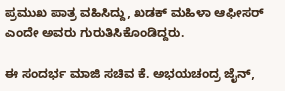ಪ್ರಮುಖ ಪಾತ್ರ ವಹಿಸಿದ್ದು, ಖಡಕ್ ಮಹಿಳಾ ಆಫೀಸರ್ ಎಂದೇ ಅವರು ಗುರುತಿಸಿಕೊಂಡಿದ್ದರು.

ಈ ಸಂದರ್ಭ ಮಾಜಿ ಸಚಿವ ಕೆ. ಅಭಯಚಂದ್ರ ಜೈನ್,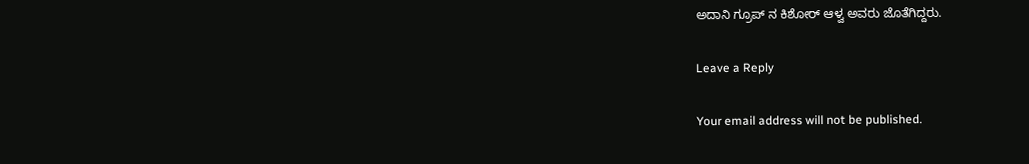ಅದಾನಿ ಗ್ರೂಪ್ ನ ಕಿಶೋರ್ ಆಳ್ವ ಅವರು ಜೊತೆಗಿದ್ದರು.

Leave a Reply

Your email address will not be published.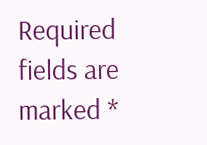Required fields are marked *